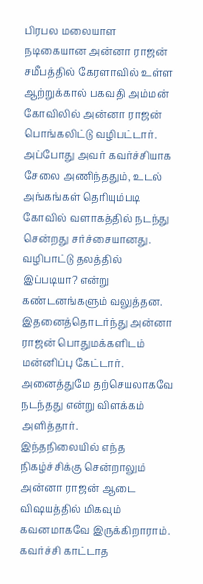பிரபல மலையாள நடிகையான அன்னா ராஜன் சமீபத்தில் கேரளாவில் உள்ள ஆற்றுக்கால் பகவதி அம்மன் கோவிலில் அன்னா ராஜன் பொங்கலிட்டு வழிபட்டார். அப்போது அவர் கவர்ச்சியாக சேலை அணிந்ததும், உடல் அங்கங்கள் தெரியும்படி கோவில் வளாகத்தில் நடந்து சென்றது சர்ச்சையானது. வழிபாட்டு தலத்தில் இப்படியா? என்று கண்டனங்களும் வலுத்தன. இதனைத்தொடர்ந்து அன்னா ராஜன் பொதுமக்களிடம் மன்னிப்பு கேட்டார். அனைத்துமே தற்செயலாகவே நடந்தது என்று விளக்கம் அளித்தார்.
இந்தநிலையில் எந்த நிகழ்ச்சிக்கு சென்றாலும் அன்னா ராஜன் ஆடை விஷயத்தில் மிகவும் கவனமாகவே இருக்கிறாராம். கவர்ச்சி காட்டாத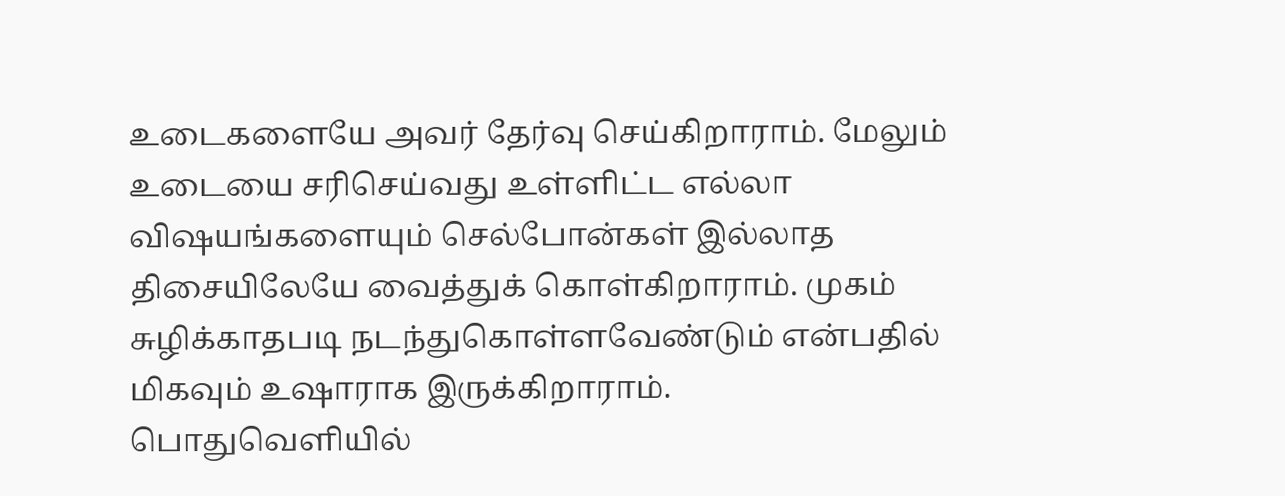உடைகளையே அவர் தேர்வு செய்கிறாராம். மேலும் உடையை சரிசெய்வது உள்ளிட்ட எல்லா விஷயங்களையும் செல்போன்கள் இல்லாத திசையிலேயே வைத்துக் கொள்கிறாராம். முகம் சுழிக்காதபடி நடந்துகொள்ளவேண்டும் என்பதில் மிகவும் உஷாராக இருக்கிறாராம்.
பொதுவெளியில்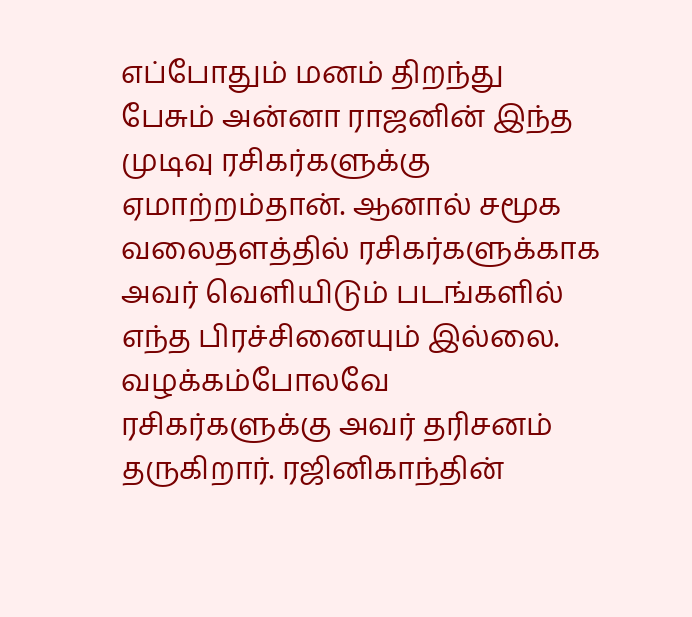எப்போதும் மனம் திறந்து பேசும் அன்னா ராஜனின் இந்த முடிவு ரசிகர்களுக்கு ஏமாற்றம்தான். ஆனால் சமூக வலைதளத்தில் ரசிகர்களுக்காக அவர் வெளியிடும் படங்களில் எந்த பிரச்சினையும் இல்லை. வழக்கம்போலவே ரசிகர்களுக்கு அவர் தரிசனம் தருகிறார். ரஜினிகாந்தின்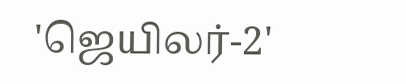'ஜெயிலர்-2'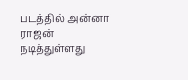படத்தில் அன்னா ராஜன் நடித்துள்ளது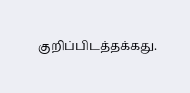குறிப்பிடத்தக்கது.